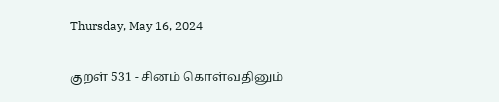Thursday, May 16, 2024

குறள் 531 - சினம் கொள்வதினும்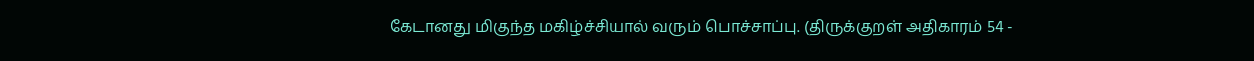கேடானது மிகுந்த மகிழ்ச்சியால் வரும் பொச்சாப்பு. (திருக்குறள் அதிகாரம் 54 -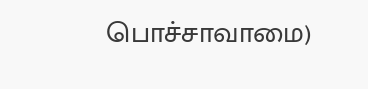பொச்சாவாமை)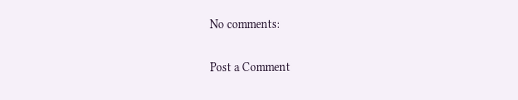No comments:

Post a Comment